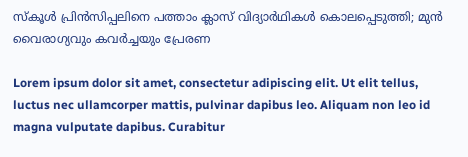സ്‌കൂള്‍ പ്രിന്‍സിപ്പലിനെ പത്താം ക്ലാസ് വിദ്യാര്‍ഥികള്‍ കൊലപ്പെടുത്തി; മുന്‍ വൈരാഗ്യവും കവര്‍ച്ചയും പ്രേരണ

Lorem ipsum dolor sit amet, consectetur adipiscing elit. Ut elit tellus, luctus nec ullamcorper mattis, pulvinar dapibus leo. Aliquam non leo id magna vulputate dapibus. Curabitur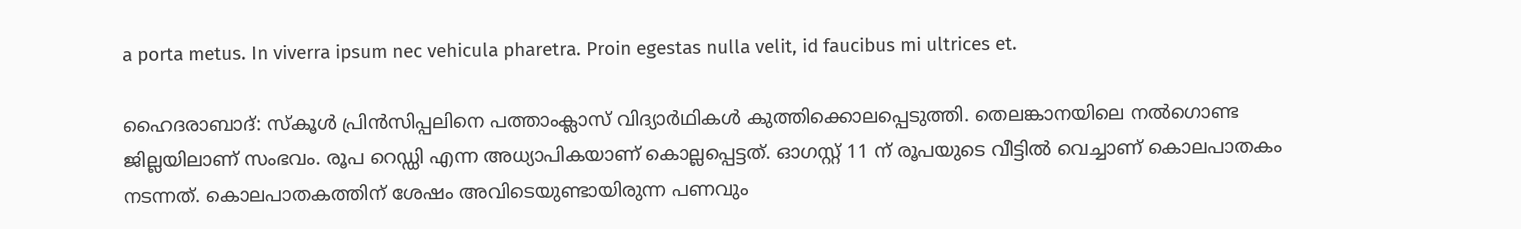a porta metus. In viverra ipsum nec vehicula pharetra. Proin egestas nulla velit, id faucibus mi ultrices et.

ഹൈദരാബാദ്: സ്‌കൂള്‍ പ്രിന്‍സിപ്പലിനെ പത്താംക്ലാസ് വിദ്യാര്‍ഥികള്‍ കുത്തിക്കൊലപ്പെടുത്തി. തെലങ്കാനയിലെ നല്‍ഗൊണ്ട ജില്ലയിലാണ് സംഭവം. രൂപ റെഡ്ഡി എന്ന അധ്യാപികയാണ് കൊല്ലപ്പെട്ടത്. ഓഗസ്റ്റ് 11 ന് രൂപയുടെ വീട്ടില്‍ വെച്ചാണ് കൊലപാതകം നടന്നത്. കൊലപാതകത്തിന് ശേഷം അവിടെയുണ്ടായിരുന്ന പണവും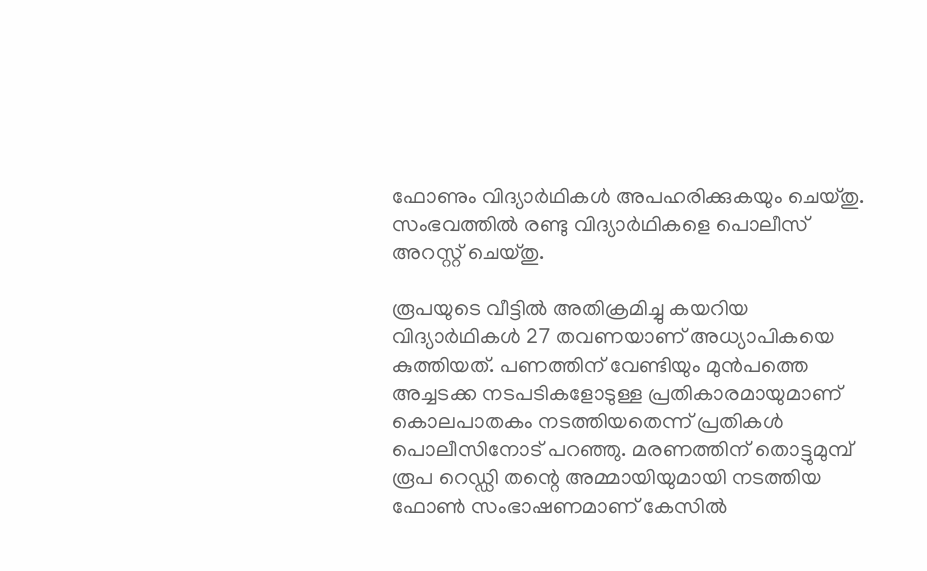ഫോണും വിദ്യാര്‍ഥികള്‍ അപഹരിക്കുകയും ചെയ്തു. സംഭവത്തില്‍ രണ്ടു വിദ്യാര്‍ഥികളെ പൊലീസ് അറസ്റ്റ് ചെയ്തു.

രൂപയുടെ വീട്ടില്‍ അതിക്രമിച്ചു കയറിയ വിദ്യാര്‍ഥികള്‍ 27 തവണയാണ് അധ്യാപികയെ കുത്തിയത്. പണത്തിന് വേണ്ടിയും മുന്‍പത്തെ അച്ചടക്ക നടപടികളോടുള്ള പ്രതികാരമായുമാണ് കൊലപാതകം നടത്തിയതെന്ന് പ്രതികള്‍ പൊലീസിനോട് പറഞ്ഞു. മരണത്തിന് തൊട്ടുമുമ്പ് രൂപ റെഡ്ഡി തന്റെ അമ്മായിയുമായി നടത്തിയ ഫോണ്‍ സംഭാഷണമാണ് കേസില്‍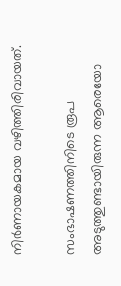നിര്‍ണായകമായ വഴിത്തിരിവായത്.

സംഭാഷണത്തിനിടെ രൂപ അടുത്തുണ്ടായിരുന്ന ആരെയോ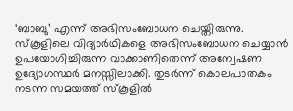‘ബാബു’ എന്ന് അഭിസംബോധന ചെയ്തിരുന്നു. സ്‌കൂളിലെ വിദ്യാര്‍ഥികളെ അഭിസംബോധന ചെയ്യാന്‍ ഉപയോഗിച്ചിരുന്ന വാക്കാണിതെന്ന് അന്വേഷണ ഉദ്യോഗസ്ഥര്‍ മനസ്സിലാക്കി. തുടര്‍ന്ന് കൊലപാതകം നടന്ന സമയത്ത് സ്‌കൂളില്‍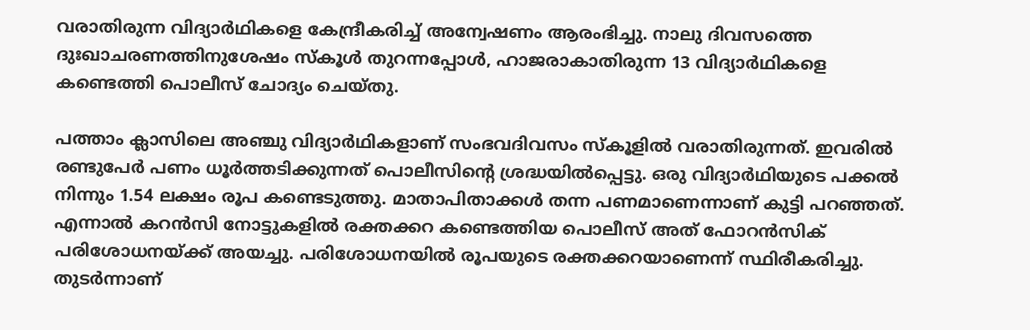വരാതിരുന്ന വിദ്യാര്‍ഥികളെ കേന്ദ്രീകരിച്ച് അന്വേഷണം ആരംഭിച്ചു. നാലു ദിവസത്തെ ദുഃഖാചരണത്തിനുശേഷം സ്‌കൂള്‍ തുറന്നപ്പോള്‍, ഹാജരാകാതിരുന്ന 13 വിദ്യാര്‍ഥികളെ കണ്ടെത്തി പൊലീസ് ചോദ്യം ചെയ്തു.

പത്താം ക്ലാസിലെ അഞ്ചു വിദ്യാര്‍ഥികളാണ് സംഭവദിവസം സ്‌കൂളില്‍ വരാതിരുന്നത്. ഇവരില്‍ രണ്ടുപേര്‍ പണം ധൂര്‍ത്തടിക്കുന്നത് പൊലീസിന്റെ ശ്രദ്ധയില്‍പ്പെട്ടു. ഒരു വിദ്യാര്‍ഥിയുടെ പക്കല്‍ നിന്നും 1.54 ലക്ഷം രൂപ കണ്ടെടുത്തു. മാതാപിതാക്കള്‍ തന്ന പണമാണെന്നാണ് കുട്ടി പറഞ്ഞത്. എന്നാല്‍ കറന്‍സി നോട്ടുകളില്‍ രക്തക്കറ കണ്ടെത്തിയ പൊലീസ് അത് ഫോറന്‍സിക് പരിശോധനയ്ക്ക് അയച്ചു. പരിശോധനയില്‍ രൂപയുടെ രക്തക്കറയാണെന്ന് സ്ഥിരീകരിച്ചു. തുടര്‍ന്നാണ്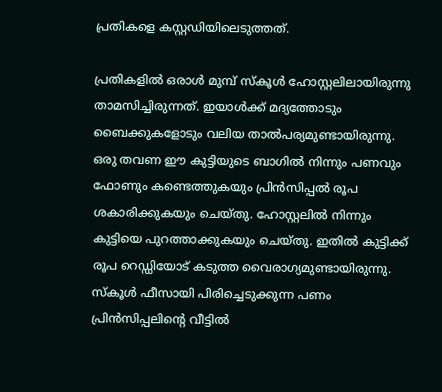പ്രതികളെ കസ്റ്റഡിയിലെടുത്തത്.

പ്രതികളില്‍ ഒരാള്‍ മുമ്പ് സ്‌കൂള്‍ ഹോസ്റ്റലിലായിരുന്നു താമസിച്ചിരുന്നത്. ഇയാള്‍ക്ക് മദ്യത്തോടും ബൈക്കുകളോടും വലിയ താല്‍പര്യമുണ്ടായിരുന്നു. ഒരു തവണ ഈ കുട്ടിയുടെ ബാഗില്‍ നിന്നും പണവും ഫോണും കണ്ടെത്തുകയും പ്രിന്‍സിപ്പല്‍ രൂപ ശകാരിക്കുകയും ചെയ്തു. ഹോസ്റ്റലില്‍ നിന്നും കുട്ടിയെ പുറത്താക്കുകയും ചെയ്തു. ഇതില്‍ കുട്ടിക്ക് രൂപ റെഡ്ഡിയോട് കടുത്ത വൈരാഗ്യമുണ്ടായിരുന്നു. സ്‌കൂള്‍ ഫീസായി പിരിച്ചെടുക്കുന്ന പണം പ്രിന്‍സിപ്പലിന്റെ വീട്ടില്‍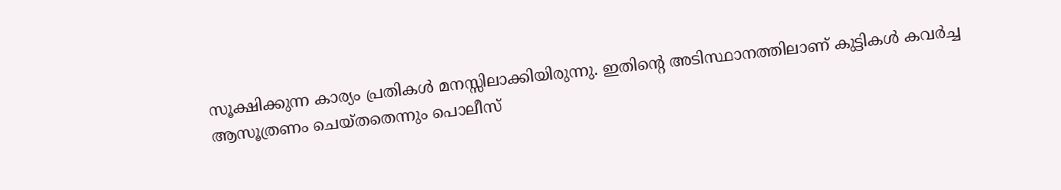സൂക്ഷിക്കുന്ന കാര്യം പ്രതികള്‍ മനസ്സിലാക്കിയിരുന്നു. ഇതിന്റെ അടിസ്ഥാനത്തിലാണ് കുട്ടികള്‍ കവര്‍ച്ച ആസൂത്രണം ചെയ്തതെന്നും പൊലീസ്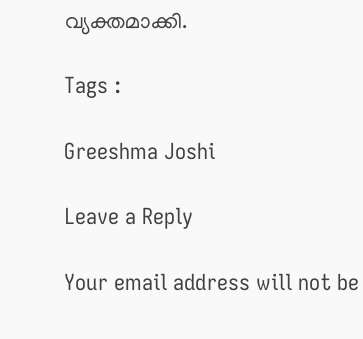വ്യക്തമാക്കി.

Tags :

Greeshma Joshi

Leave a Reply

Your email address will not be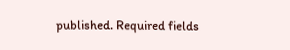published. Required fields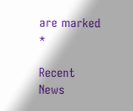are marked *

Recent News